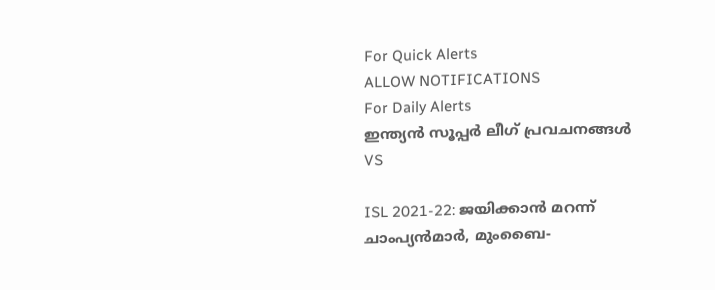For Quick Alerts
ALLOW NOTIFICATIONS
For Daily Alerts
ഇന്ത്യന്‍ സൂപ്പര്‍ ലീഗ്‌ പ്രവചനങ്ങൾ
VS

ISL 2021-22: ജയിക്കാന്‍ മറന്ന് ചാംപ്യന്‍മാര്‍, മുംബൈ-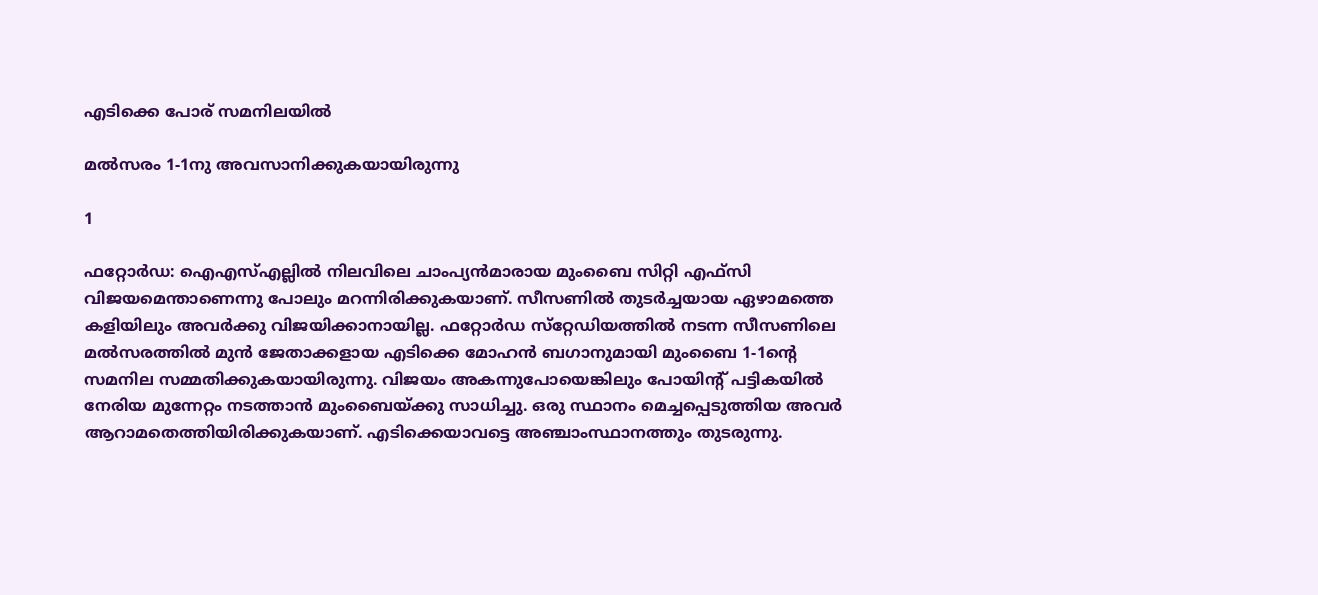എടിക്കെ പോര് സമനിലയില്‍

മല്‍സരം 1-1നു അവസാനിക്കുകയായിരുന്നു

1

ഫറ്റോര്‍ഡ: ഐഎസ്എല്ലില്‍ നിലവിലെ ചാംപ്യന്‍മാരായ മുംബൈ സിറ്റി എഫ്‌സി വിജയമെന്താണെന്നു പോലും മറന്നിരിക്കുകയാണ്. സീസണില്‍ തുടര്‍ച്ചയായ ഏഴാമത്തെ കളിയിലും അവര്‍ക്കു വിജയിക്കാനായില്ല. ഫറ്റോര്‍ഡ സ്‌റ്റേഡിയത്തില്‍ നടന്ന സീസണിലെ മല്‍സരത്തില്‍ മുന്‍ ജേതാക്കളായ എടിക്കെ മോഹന്‍ ബഗാനുമായി മുംബൈ 1-1ന്റെ സമനില സമ്മതിക്കുകയായിരുന്നു. വിജയം അകന്നുപോയെങ്കിലും പോയിന്റ് പട്ടികയില്‍ നേരിയ മുന്നേറ്റം നടത്താന്‍ മുംബൈയ്ക്കു സാധിച്ചു. ഒരു സ്ഥാനം മെച്ചപ്പെടുത്തിയ അവര്‍ ആറാമതെത്തിയിരിക്കുകയാണ്. എടിക്കെയാവട്ടെ അഞ്ചാംസ്ഥാനത്തും തുടരുന്നു.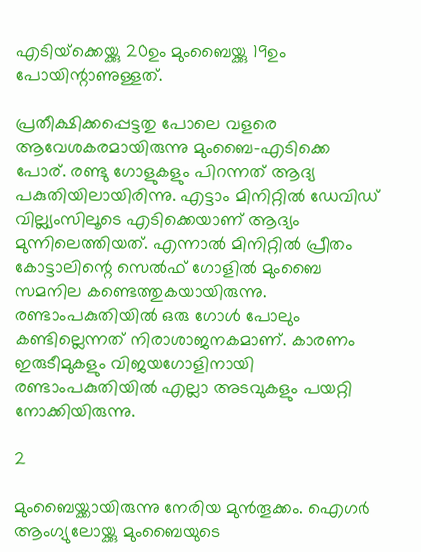എടിയ്‌ക്കെയ്ക്കു 20ഉം മുംബൈയ്ക്കു 19ഉം പോയിന്റാണുള്ളത്.

പ്രതീക്ഷിക്കപ്പെട്ടതു പോലെ വളരെ ആവേശകരമായിരുന്നു മുംബൈ-എടിക്കെ പോര്. രണ്ടു ഗോളുകളും പിറന്നത് ആദ്യ പകുതിയിലായിരിന്നു. എട്ടാം മിനിറ്റില്‍ ഡേവിഡ് വില്ല്യംസിലൂടെ എടിക്കെയാണ് ആദ്യം മുന്നിലെത്തിയത്. എന്നാല്‍ മിനിറ്റില്‍ പ്രീതം കോട്ടാലിന്റെ സെല്‍ഫ് ഗോളില്‍ മുംബൈ സമനില കണ്ടെത്തുകയായിരുന്നു. രണ്ടാംപകുതിയില്‍ ഒരു ഗോള്‍ പോലും കണ്ടില്ലെന്നത് നിരാശാജനകമാണ്. കാരണം ഇരുടീമുകളും വിജയഗോളിനായി രണ്ടാംപകുതിയില്‍ എല്ലാ അടവുകളും പയറ്റി നോക്കിയിരുന്നു.

2

മുംബൈയ്ക്കായിരുന്നു നേരിയ മുന്‍തൂക്കം. ഐഗര്‍ ആംഗ്യുലോയ്ക്കു മുംബൈയുടെ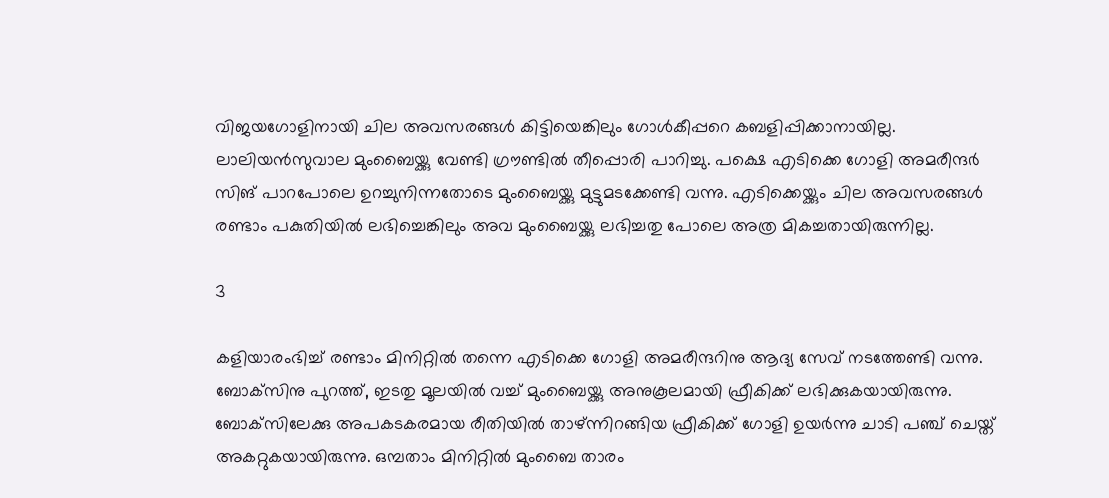വിജയഗോളിനായി ചില അവസരങ്ങള്‍ കിട്ടിയെങ്കിലും ഗോള്‍കീപ്പറെ കബളിപ്പിക്കാനായില്ല. ലാലിയന്‍സുവാല മുംബൈയ്ക്കു വേണ്ടി ഗ്രൗണ്ടില്‍ തീപ്പൊരി പാറിച്ചു. പക്ഷെ എടിക്കെ ഗോളി അമരീന്ദര്‍ സിങ് പാറപോലെ ഉറച്ചുനിന്നതോടെ മുംബൈയ്ക്കു മുട്ടുമടക്കേണ്ടി വന്നു. എടിക്കെയ്ക്കും ചില അവസരങ്ങള്‍ രണ്ടാം പകുതിയില്‍ ലഭിച്ചെങ്കിലും അവ മുംബൈയ്ക്കു ലഭിച്ചതു പോലെ അത്ര മികച്ചതായിരുന്നില്ല.

3

കളിയാരംഭിച്ച് രണ്ടാം മിനിറ്റില്‍ തന്നെ എടിക്കെ ഗോളി അമരീന്ദറിനു ആദ്യ സേവ് നടത്തേണ്ടി വന്നു. ബോക്‌സിനു പുറത്ത്, ഇടതു മൂലയില്‍ വച്ച് മുംബൈയ്ക്കു അനുകൂലമായി ഫ്രീകിക്ക് ലഭിക്കുകയായിരുന്നു. ബോക്‌സിലേക്കു അപകടകരമായ രീതിയില്‍ താഴ്ന്നിറങ്ങിയ ഫ്രീകിക്ക് ഗോളി ഉയര്‍ന്നു ചാടി പഞ്ച് ചെയ്ത് അകറ്റുകയായിരുന്നു. ഒമ്പതാം മിനിറ്റില്‍ മുംബൈ താരം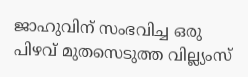ജാഹുവിന് സംഭവിച്ച ഒരു പിഴവ് മുതസെടുത്ത വില്ല്യംസ്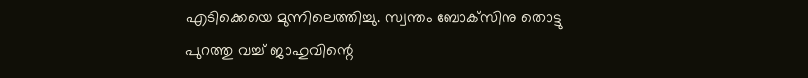എടിക്കെയെ മുന്നിലെത്തിച്ചു. സ്വന്തം ബോക്‌സിനു തൊട്ടു പുറത്തു വച്ച് ജാഹുവിന്റെ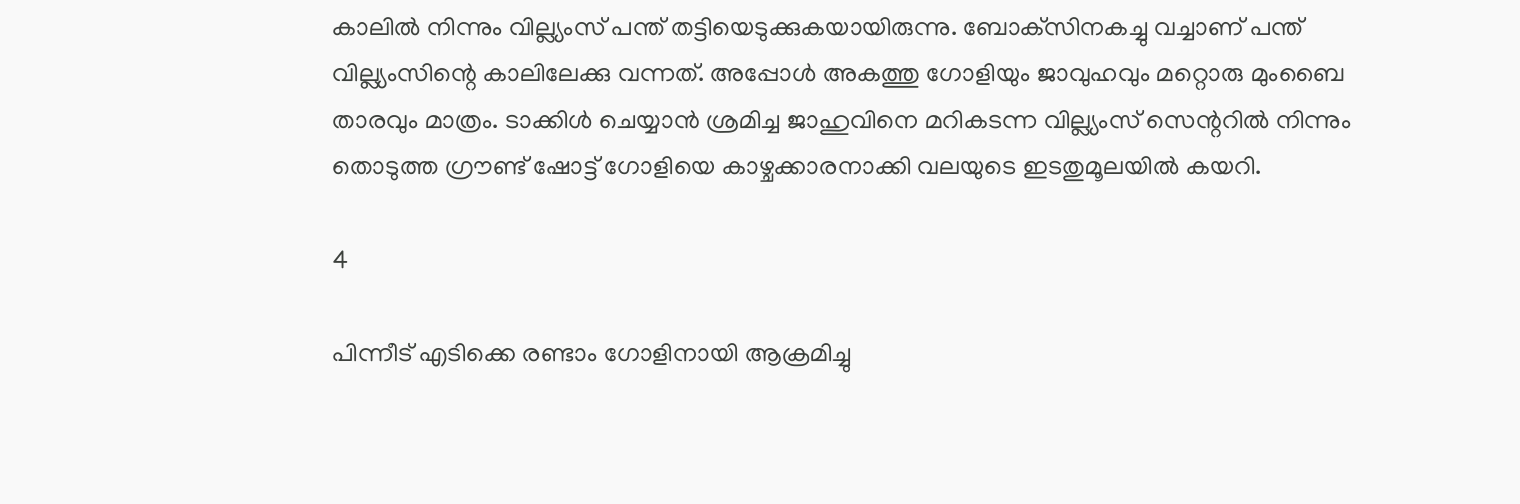കാലില്‍ നിന്നും വില്ല്യംസ് പന്ത് തട്ടിയെടുക്കുകയായിരുന്നു. ബോക്‌സിനകച്ചു വച്ചാണ് പന്ത് വില്ല്യംസിന്റെ കാലിലേക്കു വന്നത്. അപ്പോള്‍ അകത്തു ഗോളിയും ജാവുഹവും മറ്റൊരു മുംബൈ താരവും മാത്രം. ടാക്കിള്‍ ചെയ്യാന്‍ ശ്രമിച്ച ജാഹുവിനെ മറികടന്ന വില്ല്യംസ് സെന്ററില്‍ നിന്നും തൊടുത്ത ഗ്രൗണ്ട് ഷോട്ട് ഗോളിയെ കാഴ്ചക്കാരനാക്കി വലയുടെ ഇടതുമൂലയില്‍ കയറി.

4

പിന്നീട് എടിക്കെ രണ്ടാം ഗോളിനായി ആക്രമിച്ചു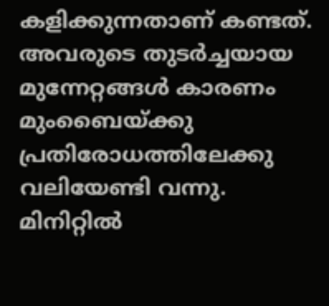കളിക്കുന്നതാണ് കണ്ടത്. അവരുടെ തുടര്‍ച്ചയായ മുന്നേറ്റങ്ങള്‍ കാരണം മുംബൈയ്ക്കു പ്രതിരോധത്തിലേക്കു വലിയേണ്ടി വന്നു. മിനിറ്റില്‍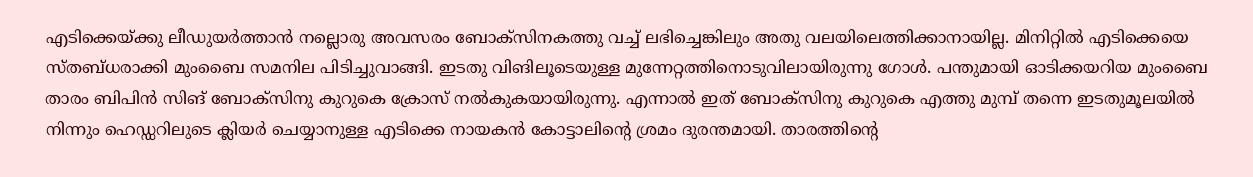എടിക്കെയ്ക്കു ലീഡുയര്‍ത്താന്‍ നല്ലൊരു അവസരം ബോക്‌സിനകത്തു വച്ച് ലഭിച്ചെങ്കിലും അതു വലയിലെത്തിക്കാനായില്ല. മിനിറ്റില്‍ എടിക്കെയെ സ്തബ്ധരാക്കി മുംബൈ സമനില പിടിച്ചുവാങ്ങി. ഇടതു വിങിലൂടെയുള്ള മുന്നേറ്റത്തിനൊടുവിലായിരുന്നു ഗോള്‍. പന്തുമായി ഓടിക്കയറിയ മുംബൈ താരം ബിപിന്‍ സിങ് ബോക്‌സിനു കുറുകെ ക്രോസ് നല്‍കുകയായിരുന്നു. എന്നാല്‍ ഇത് ബോക്‌സിനു കുറുകെ എത്തു മുമ്പ് തന്നെ ഇടതുമൂലയില്‍ നിന്നും ഹെഡ്ഡറിലുടെ ക്ലിയര്‍ ചെയ്യാനുള്ള എടിക്കെ നായകന്‍ കോട്ടാലിന്റെ ശ്രമം ദുരന്തമായി. താരത്തിന്റെ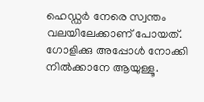ഹെഡ്ഡര്‍ നേരെ സ്വന്തം വലയിലേക്കാണ് പോയത്. ഗോളിക്കു അപ്പോള്‍ നോക്കി നില്‍ക്കാനേ ആയുള്ളൂ.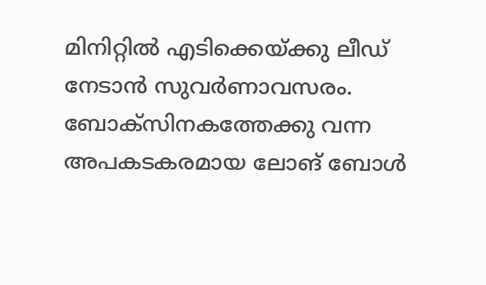മിനിറ്റില്‍ എടിക്കെയ്ക്കു ലീഡ് നേടാന്‍ സുവര്‍ണാവസരം. ബോക്‌സിനകത്തേക്കു വന്ന അപകടകരമായ ലോങ് ബോള്‍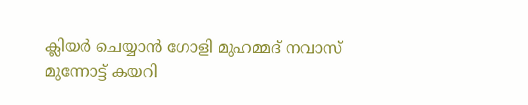ക്ലിയര്‍ ചെയ്യാന്‍ ഗോളി മുഹമ്മദ് നവാസ് മുന്നോട്ട് കയറി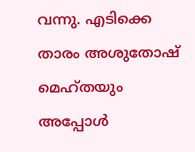വന്നു. എടിക്കെ താരം അശുതോഷ് മെഹ്തയും അപ്പോള്‍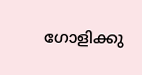ഗോളിക്കു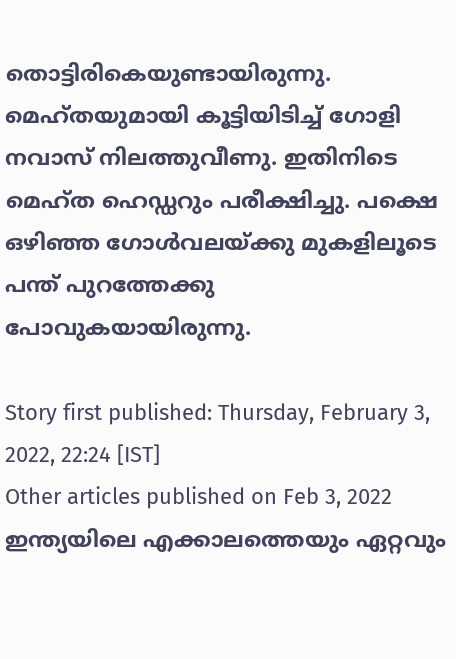തൊട്ടിരികെയുണ്ടായിരുന്നു. മെഹ്തയുമായി കൂട്ടിയിടിച്ച് ഗോളി നവാസ് നിലത്തുവീണു. ഇതിനിടെ മെഹ്ത ഹെഡ്ഡറും പരീക്ഷിച്ചു. പക്ഷെ ഒഴിഞ്ഞ ഗോള്‍വലയ്ക്കു മുകളിലൂടെ പന്ത് പുറത്തേക്കു പോവുകയായിരുന്നു.

Story first published: Thursday, February 3, 2022, 22:24 [IST]
Other articles published on Feb 3, 2022
ഇന്ത്യയിലെ എക്കാലത്തെയും ഏറ്റവും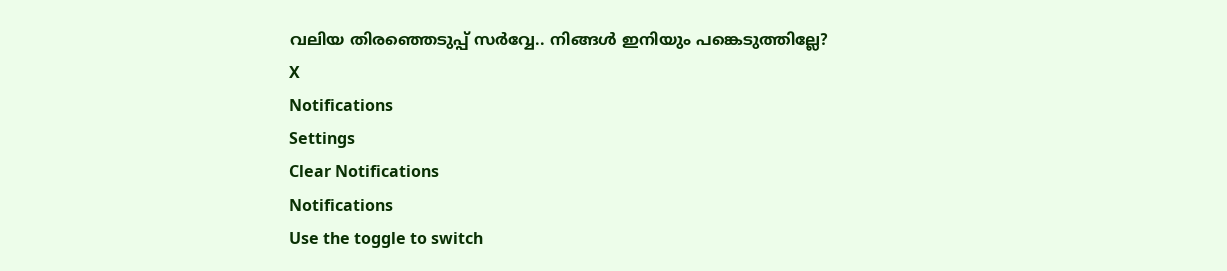വലിയ തിരഞ്ഞെടുപ്പ് സർവ്വേ.. നിങ്ങൾ ഇനിയും പങ്കെടുത്തില്ലേ?
X
Notifications
Settings
Clear Notifications
Notifications
Use the toggle to switch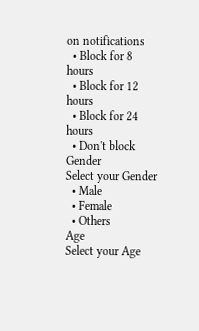on notifications
  • Block for 8 hours
  • Block for 12 hours
  • Block for 24 hours
  • Don't block
Gender
Select your Gender
  • Male
  • Female
  • Others
Age
Select your Age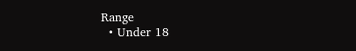Range
  • Under 18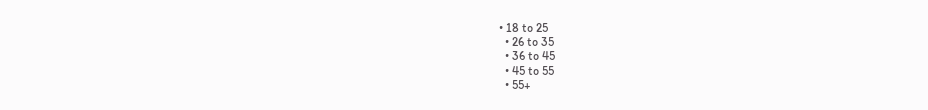• 18 to 25
  • 26 to 35
  • 36 to 45
  • 45 to 55
  • 55+